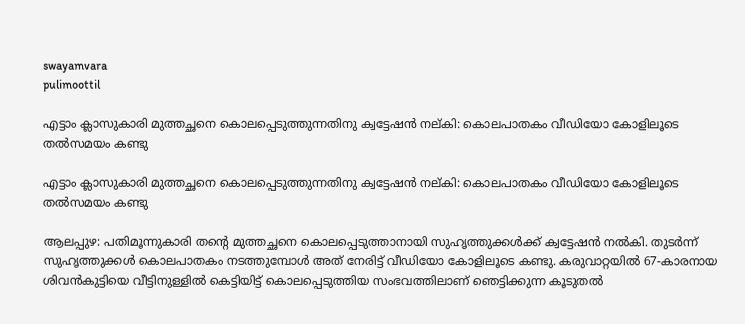swayamvara
pulimoottil

എട്ടാം ക്ലാസുകാരി മുത്തച്ഛനെ കൊലപ്പെടുത്തുന്നതിനു ക്വട്ടേഷന്‍ നല്കി: കൊലപാതകം വീഡിയോ കോളിലൂടെ തല്‍സമയം കണ്ടു

എട്ടാം ക്ലാസുകാരി മുത്തച്ഛനെ കൊലപ്പെടുത്തുന്നതിനു ക്വട്ടേഷന്‍ നല്കി: കൊലപാതകം വീഡിയോ കോളിലൂടെ തല്‍സമയം കണ്ടു

ആലപ്പുഴ: പതിമൂന്നുകാരി തന്റെ മുത്തച്ഛനെ കൊലപ്പെടുത്താനായി സുഹൃത്തുക്കള്‍ക്ക് ക്വട്ടേഷന്‍ നല്‍കി. തുടര്‍ന്ന് സുഹൃത്തുക്കള്‍ കൊലപാതകം നടത്തുമ്പോള്‍ അത് നേരിട്ട് വീഡിയോ കോളിലൂടെ കണ്ടു. കരുവാറ്റയില്‍ 67-കാരനായ ശിവന്‍കുട്ടിയെ വീട്ടിനുള്ളില്‍ കെട്ടിയിട്ട് കൊലപ്പെടുത്തിയ സംഭവത്തിലാണ് ഞെട്ടിക്കുന്ന കൂടുതല്‍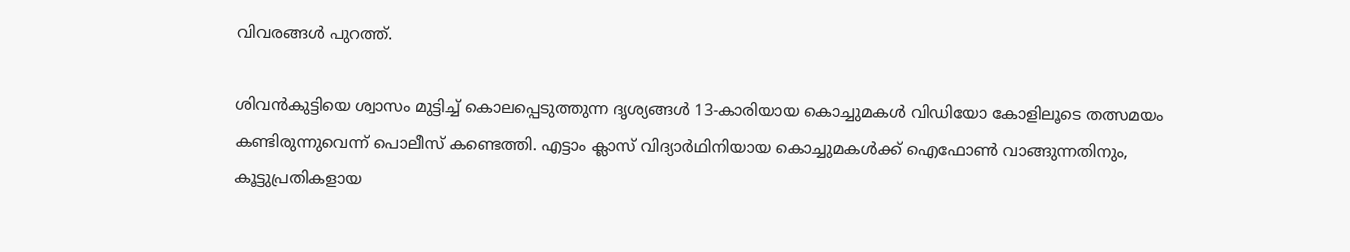വിവരങ്ങള്‍ പുറത്ത്.

ശിവന്‍കുട്ടിയെ ശ്വാസം മുട്ടിച്ച് കൊലപ്പെടുത്തുന്ന ദൃശ്യങ്ങള്‍ 13-കാരിയായ കൊച്ചുമകള്‍ വിഡിയോ കോളിലൂടെ തത്സമയം കണ്ടിരുന്നുവെന്ന് പൊലീസ് കണ്ടെത്തി. എട്ടാം ക്ലാസ് വിദ്യാര്‍ഥിനിയായ കൊച്ചുമകള്‍ക്ക് ഐഫോണ്‍ വാങ്ങുന്നതിനും, കൂട്ടുപ്രതികളായ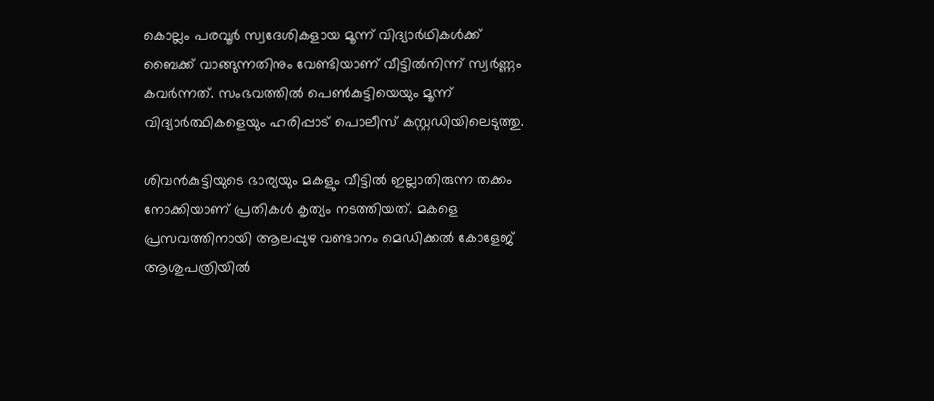കൊല്ലം പരവൂര്‍ സ്വദേശികളായ മൂന്ന് വിദ്യാര്‍ഥികള്‍ക്ക് ബൈക്ക് വാങ്ങുന്നതിനും വേണ്ടിയാണ് വീട്ടില്‍നിന്ന് സ്വര്‍ണ്ണം കവര്‍ന്നത്. സംഭവത്തില്‍ പെണ്‍കുട്ടിയെയും മൂന്ന് വിദ്യാര്‍ത്ഥികളെയും ഹരിപ്പാട് പൊലീസ് കസ്റ്റഡിയിലെടുത്തു.

ശിവന്‍കുട്ടിയുടെ ഭാര്യയും മകളും വീട്ടില്‍ ഇല്ലാതിരുന്ന തക്കം നോക്കിയാണ് പ്രതികള്‍ കൃത്യം നടത്തിയത്. മകളെ പ്രസവത്തിനായി ആലപ്പുഴ വണ്ടാനം മെഡിക്കല്‍ കോളേജ് ആശുപത്രിയില്‍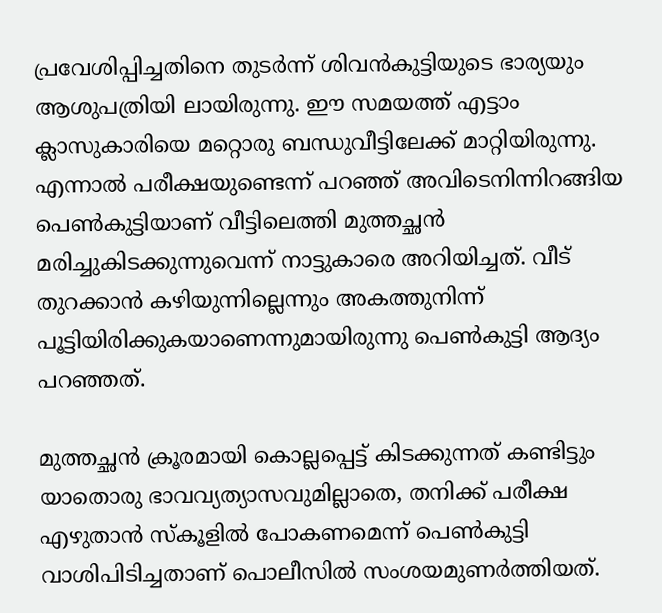പ്രവേശിപ്പിച്ചതിനെ തുടര്‍ന്ന് ശിവന്‍കുട്ടിയുടെ ഭാര്യയും ആശുപത്രിയി ലായിരുന്നു. ഈ സമയത്ത് എട്ടാം ക്ലാസുകാരിയെ മറ്റൊരു ബന്ധുവീട്ടിലേക്ക് മാറ്റിയിരുന്നു. എന്നാല്‍ പരീക്ഷയുണ്ടെന്ന് പറഞ്ഞ് അവിടെനിന്നിറങ്ങിയ പെണ്‍കുട്ടിയാണ് വീട്ടിലെത്തി മുത്തച്ഛന്‍ മരിച്ചുകിടക്കുന്നുവെന്ന് നാട്ടുകാരെ അറിയിച്ചത്. വീട് തുറക്കാന്‍ കഴിയുന്നില്ലെന്നും അകത്തുനിന്ന് പൂട്ടിയിരിക്കുകയാണെന്നുമായിരുന്നു പെണ്‍കുട്ടി ആദ്യം പറഞ്ഞത്.

മുത്തച്ഛന്‍ ക്രൂരമായി കൊല്ലപ്പെട്ട് കിടക്കുന്നത് കണ്ടിട്ടും യാതൊരു ഭാവവ്യത്യാസവുമില്ലാതെ, തനിക്ക് പരീക്ഷ എഴുതാന്‍ സ്‌കൂളില്‍ പോകണമെന്ന് പെണ്‍കുട്ടി വാശിപിടിച്ചതാണ് പൊലീസില്‍ സംശയമുണര്‍ത്തിയത്.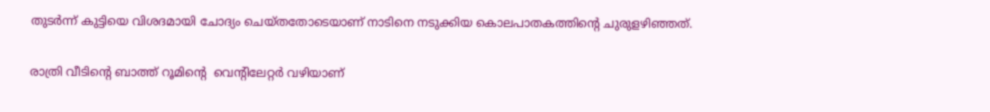തുടര്‍ന്ന് കുട്ടിയെ വിശദമായി ചോദ്യം ചെയ്തതോടെയാണ് നാടിനെ നടുക്കിയ കൊലപാതകത്തിന്റെ ചുരുളഴിഞ്ഞത്.

രാത്രി വീടിന്റെ ബാത്ത് റൂമിന്റെ  വെന്റിലേറ്റര്‍ വഴിയാണ്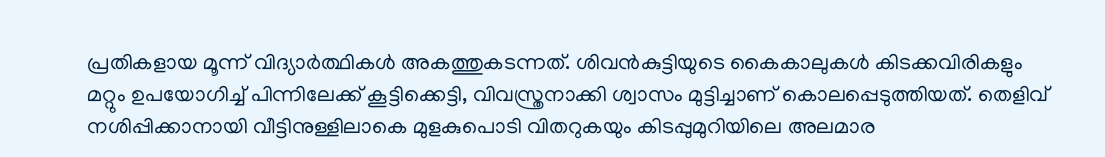പ്രതികളായ മൂന്ന് വിദ്യാര്‍ത്ഥികള്‍ അകത്തുകടന്നത്. ശിവന്‍കുട്ടിയുടെ കൈകാലുകള്‍ കിടക്കവിരികളും മറ്റും ഉപയോഗിച്ച് പിന്നിലേക്ക് കൂട്ടിക്കെട്ടി, വിവസ്ത്രനാക്കി ശ്വാസം മുട്ടിച്ചാണ് കൊലപ്പെടുത്തിയത്. തെളിവ് നശിപ്പിക്കാനായി വീട്ടിനുള്ളിലാകെ മുളകുപൊടി വിതറുകയും കിടപ്പുമുറിയിലെ അലമാര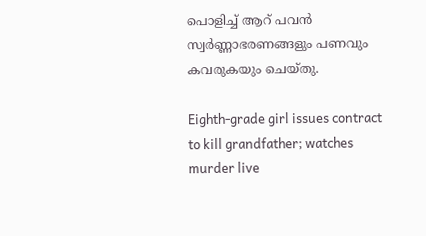പൊളിച്ച് ആറ് പവന്‍ സ്വര്‍ണ്ണാഭരണങ്ങളും പണവും കവരുകയും ചെയ്തു.

Eighth-grade girl issues contract to kill grandfather; watches murder live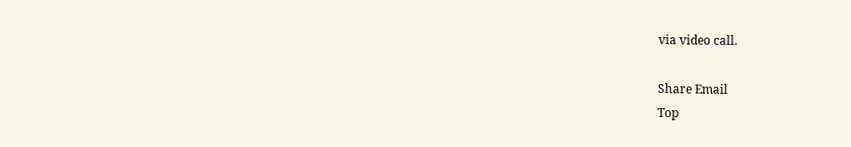via video call.

Share Email
Top